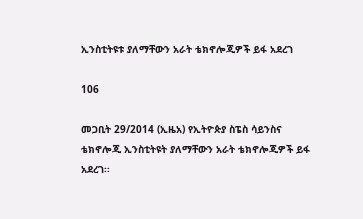ኢንስቲትዩቱ ያለማቸውን አራት ቴክኖሎጂዎች ይፋ አደረገ

106

መጋቢት 29/2014 (ኢዜአ) የኢትዮጵያ ስፔስ ሳይንስና ቴክኖሎጂ ኢንስቲትዩት ያለማቸውን አራት ቴክኖሎጂዎች ይፋ አደረገ፡፡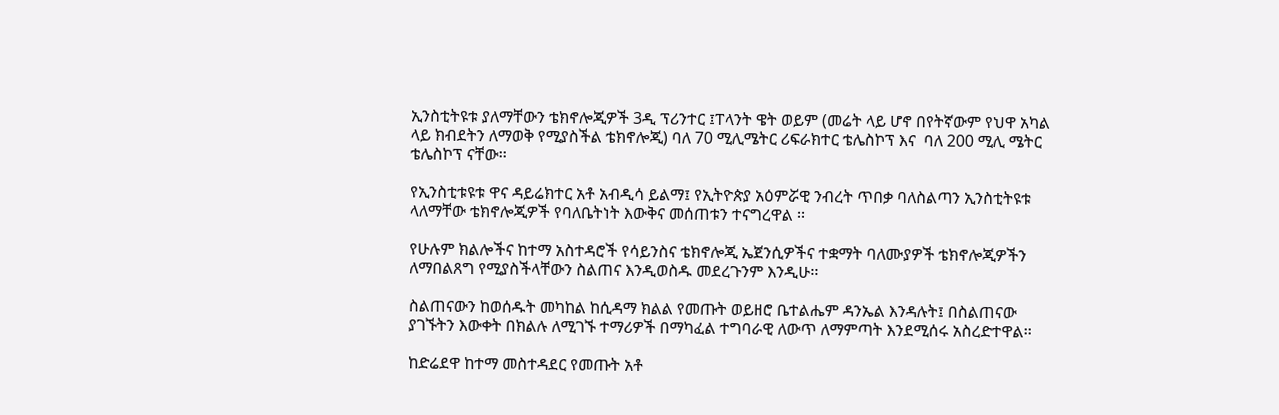ኢንስቲትዩቱ ያለማቸውን ቴክኖሎጂዎች 3ዲ ፕሪንተር ፤ፐላንት ዌት ወይም (መሬት ላይ ሆኖ በየትኛውም የህዋ አካል ላይ ክብደትን ለማወቅ የሚያስችል ቴክኖሎጂ) ባለ 70 ሚሊሜትር ሪፍራክተር ቴሌስኮፕ እና  ባለ 200 ሚሊ ሜትር ቴሌስኮፕ ናቸው፡፡

የኢንስቲቱዩቱ ዋና ዳይሬክተር አቶ አብዲሳ ይልማ፤ የኢትዮጵያ አዕምሯዊ ንብረት ጥበቃ ባለስልጣን ኢንስቲትዩቱ ላለማቸው ቴክኖሎጂዎች የባለቤትነት እውቅና መሰጠቱን ተናግረዋል ፡፡

የሁሉም ክልሎችና ከተማ አስተዳሮች የሳይንስና ቴክኖሎጂ ኤጀንሲዎችና ተቋማት ባለሙያዎች ቴክኖሎጂዎችን ለማበልጸግ የሚያስችላቸውን ስልጠና እንዲወስዱ መደረጉንም እንዲሁ፡፡

ስልጠናውን ከወሰዱት መካከል ከሲዳማ ክልል የመጡት ወይዘሮ ቤተልሔም ዳንኤል እንዳሉት፤ በስልጠናው ያገኙትን እውቀት በክልሉ ለሚገኙ ተማሪዎች በማካፈል ተግባራዊ ለውጥ ለማምጣት እንደሚሰሩ አስረድተዋል፡፡

ከድሬደዋ ከተማ መስተዳደር የመጡት አቶ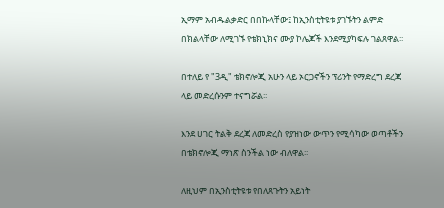ኢማም አብዱልቃድር በበኩላቸው፤ ከኢንስቲትዩቱ ያገኙትን ልምድ በክልላቸው ለሚገኙ የቴክኒክና ሙያ ኮሌጆች እንደሚያካፍሉ ገልጸዋል፡፡

በተለይ የ "3ዲ" ቴክኖሎጂ አሁን ላይ ኦርጋኖችን ፕሪንት የማድረግ ደረጃ ላይ መድረሱንም ተናግሯል፡፡

እንደ ሀገር ትልቅ ደረጃ ለመድረስ የያዝነው ውጥን የሚሳካው ወጣቶችን በቴክኖሎጂ ማነጽ ስንችል ነው ብለዋል፡፡

ለዚህም በኢንስቲትዩቱ የበለጸጉትን አይነት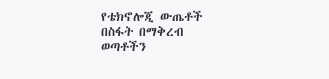የቴክኖሎጂ ውጤቶች በስፋት በማቅረብ ወጣቶችን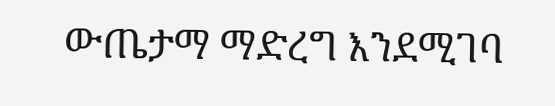ውጤታማ ማድረግ እንደሚገባ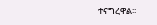ተናግረዋል፡፡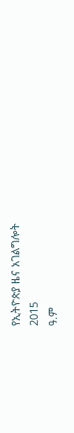የኢትዮጵያ ዜና አገልግሎት
2015
ዓ.ም